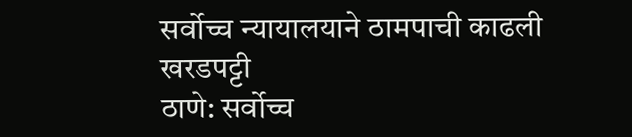सर्वोच्च न्यायालयाने ठामपाची काढली खरडपट्टी
ठाणे: सर्वोच्च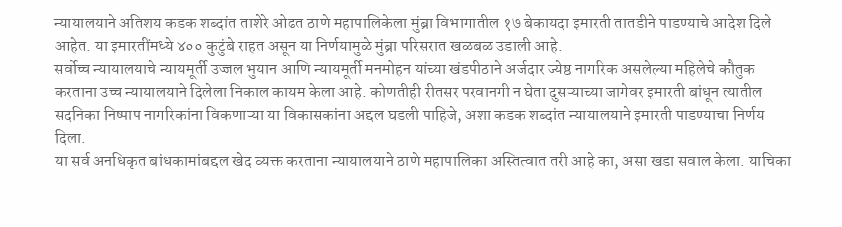न्यायालयाने अतिशय कडक शब्दांत ताशेरे ओढत ठाणे महापालिकेला मुंब्रा विभागातील १७ बेकायदा इमारती तातडीने पाडण्याचे आदेश दिले आहेत. या इमारतींमध्ये ४०० कुटुंबे राहत असून या निर्णयामुळे मुंब्रा परिसरात खळबळ उडाली आहे.
सर्वोच्च न्यायालयाचे न्यायमूर्ती उज्जल भुयान आणि न्यायमूर्ती मनमोहन यांच्या खंडपीठाने अर्जदार ज्येष्ठ नागरिक असलेल्या महिलेचे कौतुक करताना उच्च न्यायालयाने दिलेला निकाल कायम केला आहे. कोणतीही रीतसर परवानगी न घेता दुसऱ्याच्या जागेवर इमारती बांधून त्यातील सदनिका निष्पाप नागरिकांना विकणाऱ्या या विकासकांना अद्दल घडली पाहिजे, अशा कडक शब्दांत न्यायालयाने इमारती पाडण्याचा निर्णय दिला.
या सर्व अनधिकृत बांधकामांबद्दल खेद व्यक्त करताना न्यायालयाने ठाणे महापालिका अस्तित्वात तरी आहे का, असा खडा सवाल केला. याचिका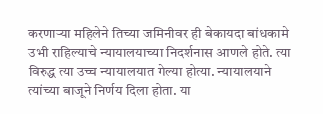करणाऱ्या महिलेने तिच्या जमिनीवर ही बेकायदा बांधकामे उभी राहिल्याचे न्यायालयाच्या निदर्शनास आणले होते. त्या विरुद्ध त्या उच्च न्यायालयात गेल्या होत्या. न्यायालयाने त्यांच्या बाजूने निर्णय दिला होता. या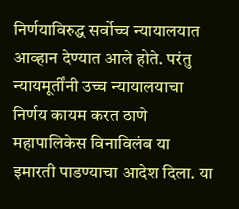निर्णयाविरुद्ध सर्वोच्च न्यायालयात आव्हान देण्यात आले होते. परंतु न्यायमूर्तींनी उच्च न्यायालयाचा निर्णय कायम करत ठाणे महापालिकेस विनाविलंब या इमारती पाडण्याचा आदेश दिला. या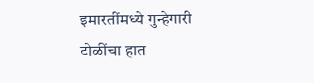इमारतींमध्ये गुन्हेगारी टोळींचा हात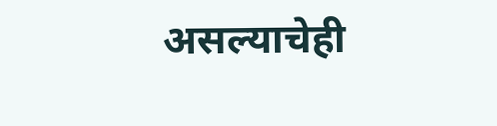असल्याचेही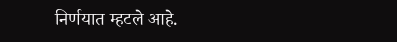निर्णयात म्हटले आहे.